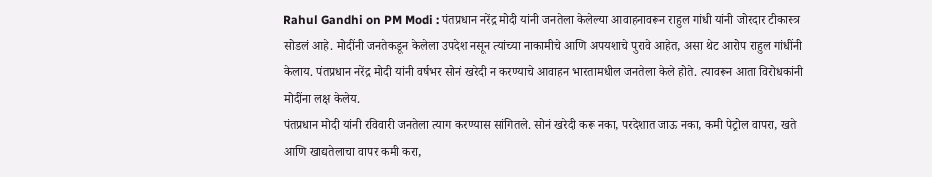Rahul Gandhi on PM Modi : पंतप्रधान नरेंद्र मोदी यांनी जनतेला केलेल्या आवाहनावरून राहुल गांधी यांनी जोरदार टीकास्त्र सोडलं आहे. मोदींनी जनतेकडून केलेला उपदेश नसून त्यांच्या नाकामीचे आणि अपयशाचे पुरावे आहेत, असा थेट आरोप राहुल गांधींनी केलाय. पंतप्रधान नरेंद्र मोदी यांनी वर्षभर सोनं खरेदी न करण्याचे आवाहन भारतामधील जनतेला केले होते. त्यावरून आता विरोधकांनी मोदींना लक्ष केलेय.
पंतप्रधान मोदी यांनी रविवारी जनतेला त्याग करण्यास सांगितले. सोनं खरेदी करू नका, परदेशात जाऊ नका, कमी पेट्रोल वापरा, खते आणि खाद्यतेलाचा वापर कमी करा,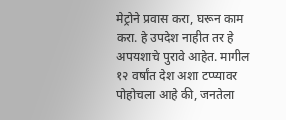मेट्रोने प्रवास करा, घरून काम करा. हे उपदेश नाहीत तर हे अपयशाचे पुरावे आहेत. मागील १२ वर्षांत देश अशा टप्प्यावर पोहोचला आहे की, जनतेला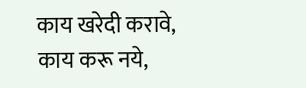काय खरेदी करावे, काय करू नये,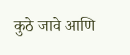कुठे जावे आणि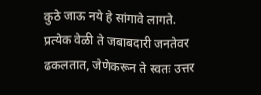कुठे जाऊ नये हे सांगावे लागते. प्रत्येक वेळी ते जबाबदारी जनतेवर ढकलतात, जेणेकरून ते स्वतः उत्तर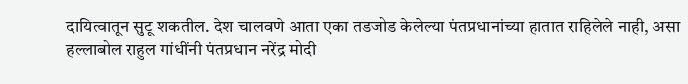दायित्वातून सुटू शकतील. देश चालवणे आता एका तडजोड केलेल्या पंतप्रधानांच्या हातात राहिलेले नाही, असा हल्लाबोल राहुल गांधींनी पंतप्रधान नरेंद्र मोदी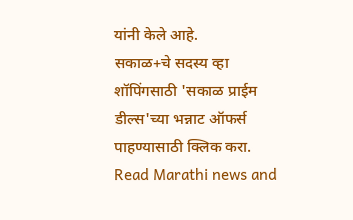यांनी केले आहे.
सकाळ+चे सदस्य व्हा
शॉपिंगसाठी 'सकाळ प्राईम डील्स'च्या भन्नाट ऑफर्स पाहण्यासाठी क्लिक करा.
Read Marathi news and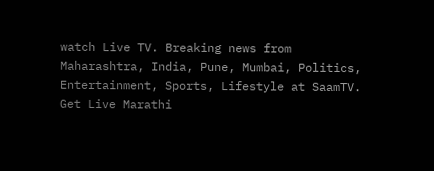watch Live TV. Breaking news from Maharashtra, India, Pune, Mumbai, Politics, Entertainment, Sports, Lifestyle at SaamTV. Get Live Marathi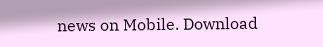news on Mobile. Download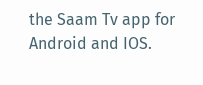the Saam Tv app for Android and IOS.